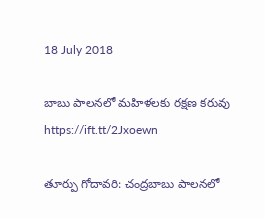18 July 2018

బాబు పాలనలో మహిళలకు రక్షణ కరువు https://ift.tt/2Jxoewn

తూర్పు గోదావరి: చంద్రబాబు పాలనలో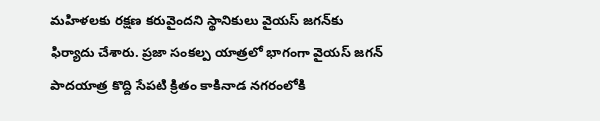మహిళలకు రక్షణ కరువైందని స్థానికులు వైయస్‌ జగన్‌కు ఫిర్యాదు చేశారు. ప్రజా సంకల్ప యాత్రలో భాగంగా వైయస్‌ జగన్‌ పాదయాత్ర కొద్ది సేపటి క్రితం కాకినాడ నగరంలోకి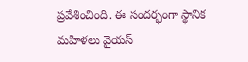ప్రవేశించింది. ఈ సందర్భంగా స్థానిక మహిళలు వైయస్‌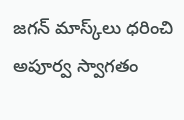జగన్‌ మాస్క్‌లు ధరించి అపూర్వ స్వాగతం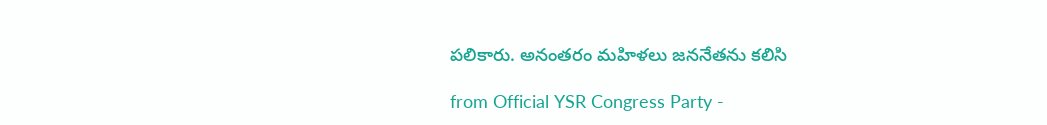పలికారు. అనంతరం మహిళలు జననేతను కలిసి

from Official YSR Congress Party -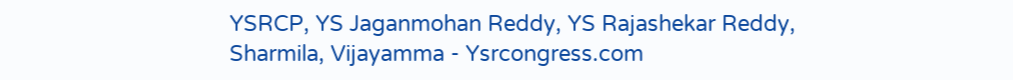YSRCP, YS Jaganmohan Reddy, YS Rajashekar Reddy, Sharmila, Vijayamma - Ysrcongress.com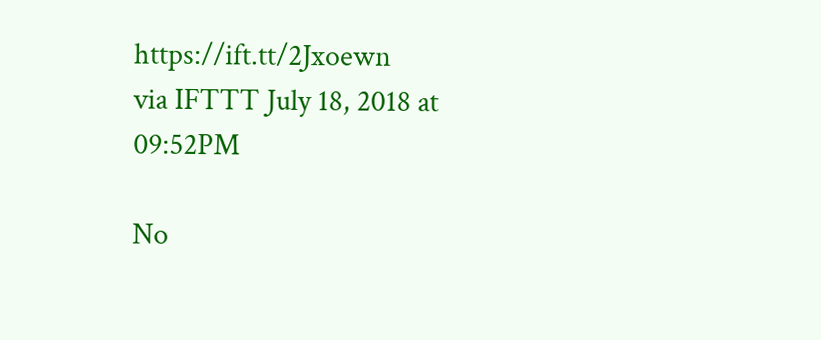https://ift.tt/2Jxoewn
via IFTTT July 18, 2018 at 09:52PM

No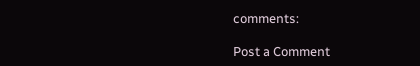comments:

Post a Comment